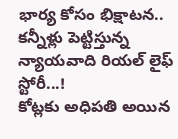భార్య కోసం భిక్షాటన.. కన్నీళ్లు పెట్టిస్తున్న న్యాయవాది రియల్ లైఫ్ స్టోరీ...!
కోట్లకు అధిపతి అయిన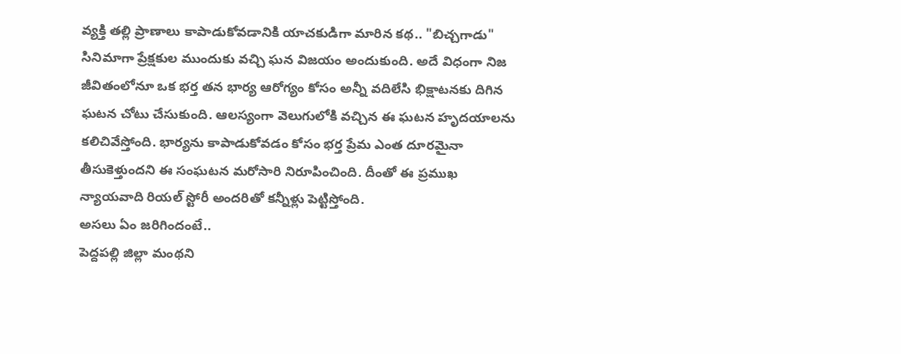వ్యక్తి తల్లి ప్రాణాలు కాపాడుకోవడానికి యాచకుడిగా మారిన కథ.. "బిచ్చగాడు" సినిమాగా ప్రేక్షకుల ముందుకు వచ్చి ఘన విజయం అందుకుంది. అదే విధంగా నిజ జీవితంలోనూ ఒక భర్త తన భార్య ఆరోగ్యం కోసం అన్నీ వదిలేసి భిక్షాటనకు దిగిన ఘటన చోటు చేసుకుంది. ఆలస్యంగా వెలుగులోకి వచ్చిన ఈ ఘటన హృదయాలను కలిచివేస్తోంది. భార్యను కాపాడుకోవడం కోసం భర్త ప్రేమ ఎంత దూరమైనా తీసుకెళ్తుందని ఈ సంఘటన మరోసారి నిరూపించింది. దీంతో ఈ ప్రముఖ న్యాయవాది రియల్ స్టోరీ అందరితో కన్నీళ్లు పెట్టిస్తోంది.
అసలు ఏం జరిగిందంటే..
పెద్దపల్లి జిల్లా మంథని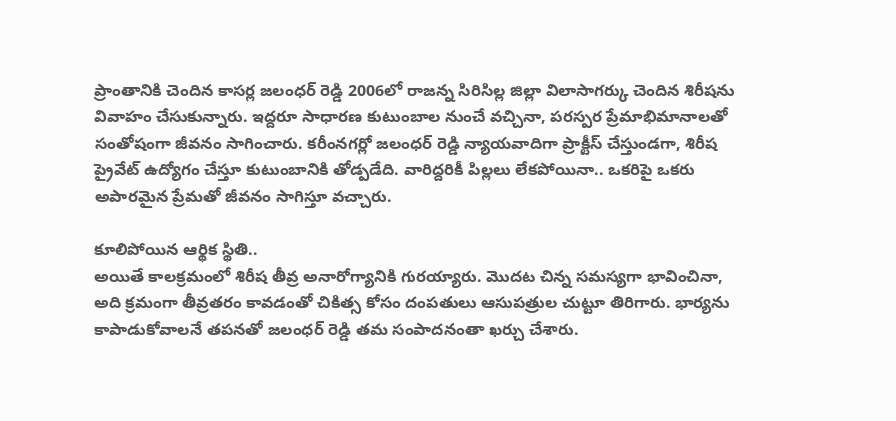ప్రాంతానికి చెందిన కాసర్ల జలంధర్ రెడ్డి 2006లో రాజన్న సిరిసిల్ల జిల్లా విలాసాగర్కు చెందిన శిరీషను వివాహం చేసుకున్నారు. ఇద్దరూ సాధారణ కుటుంబాల నుంచే వచ్చినా, పరస్పర ప్రేమాభిమానాలతో సంతోషంగా జీవనం సాగించారు. కరీంనగర్లో జలంధర్ రెడ్డి న్యాయవాదిగా ప్రాక్టీస్ చేస్తుండగా, శిరీష ప్రైవేట్ ఉద్యోగం చేస్తూ కుటుంబానికి తోడ్పడేది. వారిద్దరికీ పిల్లలు లేకపోయినా.. ఒకరిపై ఒకరు అపారమైన ప్రేమతో జీవనం సాగిస్తూ వచ్చారు.

కూలిపోయిన ఆర్థిక స్థితి..
అయితే కాలక్రమంలో శిరీష తీవ్ర అనారోగ్యానికి గురయ్యారు. మొదట చిన్న సమస్యగా భావించినా, అది క్రమంగా తీవ్రతరం కావడంతో చికిత్స కోసం దంపతులు ఆసుపత్రుల చుట్టూ తిరిగారు. భార్యను కాపాడుకోవాలనే తపనతో జలంధర్ రెడ్డి తమ సంపాదనంతా ఖర్చు చేశారు.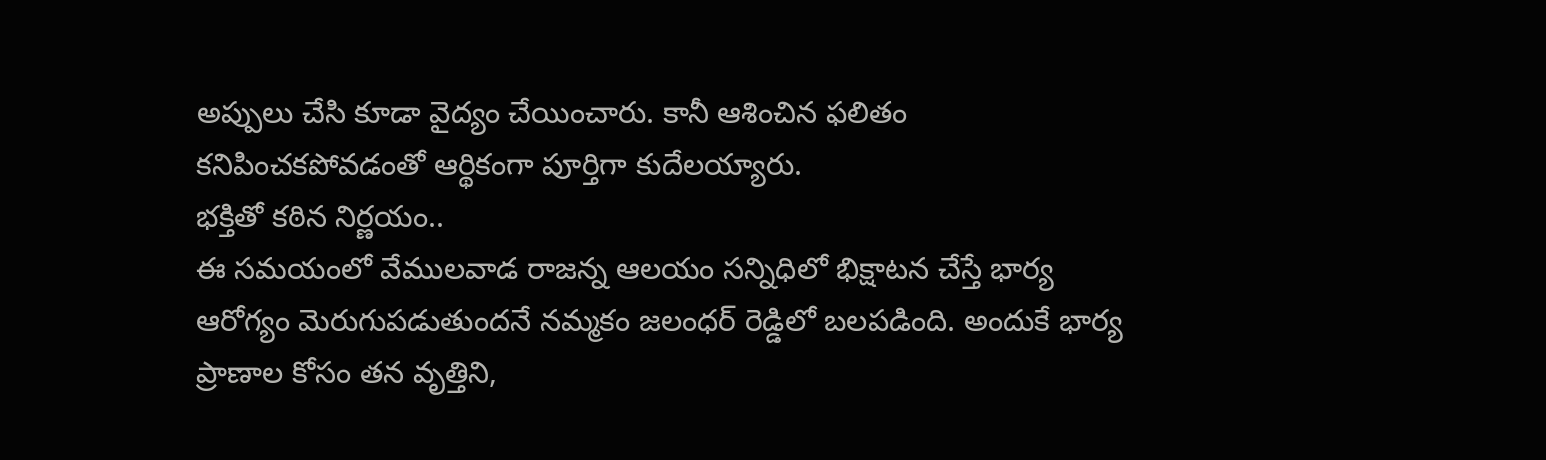అప్పులు చేసి కూడా వైద్యం చేయించారు. కానీ ఆశించిన ఫలితం కనిపించకపోవడంతో ఆర్థికంగా పూర్తిగా కుదేలయ్యారు.
భక్తితో కఠిన నిర్ణయం..
ఈ సమయంలో వేములవాడ రాజన్న ఆలయం సన్నిధిలో భిక్షాటన చేస్తే భార్య ఆరోగ్యం మెరుగుపడుతుందనే నమ్మకం జలంధర్ రెడ్డిలో బలపడింది. అందుకే భార్య ప్రాణాల కోసం తన వృత్తిని,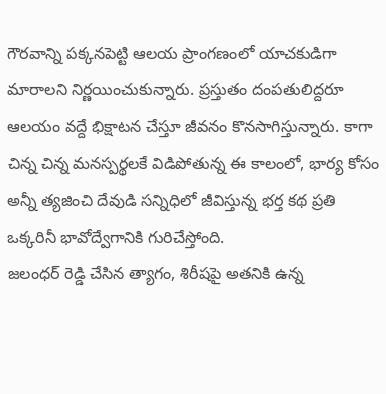గౌరవాన్ని పక్కనపెట్టి ఆలయ ప్రాంగణంలో యాచకుడిగా మారాలని నిర్ణయించుకున్నారు. ప్రస్తుతం దంపతులిద్దరూ ఆలయం వద్దే భిక్షాటన చేస్తూ జీవనం కొనసాగిస్తున్నారు. కాగా చిన్న చిన్న మనస్పర్థలకే విడిపోతున్న ఈ కాలంలో, భార్య కోసం అన్నీ త్యజించి దేవుడి సన్నిధిలో జీవిస్తున్న భర్త కథ ప్రతి ఒక్కరినీ భావోద్వేగానికి గురిచేస్తోంది.
జలంధర్ రెడ్డి చేసిన త్యాగం, శిరీషపై అతనికి ఉన్న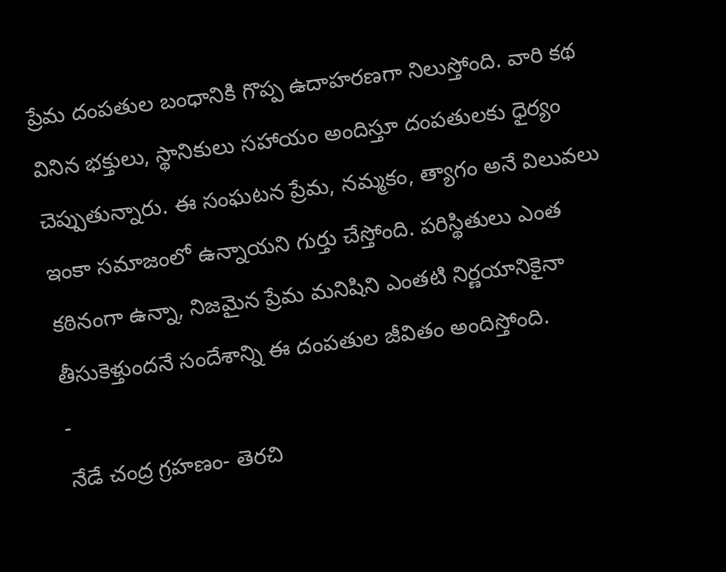ప్రేమ దంపతుల బంధానికి గొప్ప ఉదాహరణగా నిలుస్తోంది. వారి కథ వినిన భక్తులు, స్థానికులు సహాయం అందిస్తూ దంపతులకు ధైర్యం చెప్పుతున్నారు. ఈ సంఘటన ప్రేమ, నమ్మకం, త్యాగం అనే విలువలు ఇంకా సమాజంలో ఉన్నాయని గుర్తు చేస్తోంది. పరిస్థితులు ఎంత కఠినంగా ఉన్నా, నిజమైన ప్రేమ మనిషిని ఎంతటి నిర్ణయానికైనా తీసుకెళ్తుందనే సందేశాన్ని ఈ దంపతుల జీవితం అందిస్తోంది.
-
నేడే చంద్ర గ్రహణం- తెరచి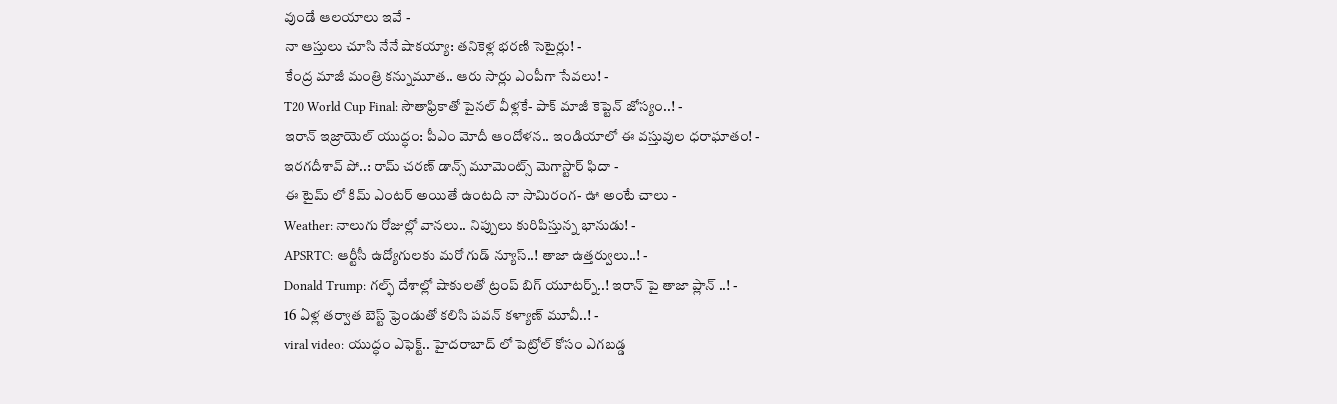వుండే ఆలయాలు ఇవే -
నా ఆస్తులు చూసి నేనే షాకయ్యా: తనికెళ్ల భరణి సెటైర్లు! -
కేంద్ర మాజీ మంత్రి కన్నుమూత.. ఆరు సార్లు ఎంపీగా సేవలు! -
T20 World Cup Final: సౌతాఫ్రికాతో పైనల్ వీళ్లకే- పాక్ మాజీ కెప్టెన్ జోస్యం..! -
ఇరాన్ ఇజ్రాయెల్ యుద్ధం: పీఎం మోదీ ఆందోళన.. ఇండియాలో ఈ వస్తువుల ధరాఘాతం! -
ఇరగదీశావ్ పో..: రామ్ చరణ్ డాన్స్ మూమెంట్స్ మెగాస్టార్ ఫిదా -
ఈ టైమ్ లో కిమ్ ఎంటర్ అయితే ఉంటది నా సామిరంగ- ఊ అంటే చాలు -
Weather: నాలుగు రోజుల్లో వానలు.. నిప్పులు కురిపిస్తున్న భానుడు! -
APSRTC: ఆర్టీసీ ఉద్యోగులకు మరో గుడ్ న్యూస్..! తాజా ఉత్తర్వులు..! -
Donald Trump: గల్ఫ్ దేశాల్లో షాకులతో ట్రంప్ బిగ్ యూటర్న్..! ఇరాన్ పై తాజా ప్లాన్ ..! -
16 ఏళ్ల తర్వాత బెస్ట్ ఫ్రెండుతో కలిసి పవన్ కళ్యాణ్ మూవీ..! -
viral video: యుద్ధం ఎఫెక్ట్.. హైదరాబాద్ లో పెట్రోల్ కోసం ఎగబడ్డ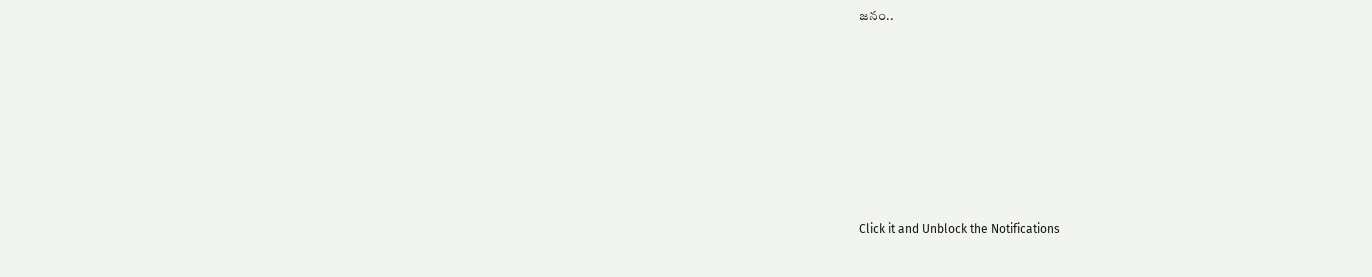జనం..












Click it and Unblock the Notifications